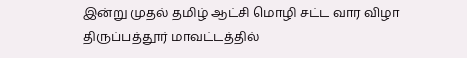இன்று முதல் தமிழ் ஆட்சி மொழி சட்ட வார விழா
திருப்பத்தூர் மாவட்டத்தில்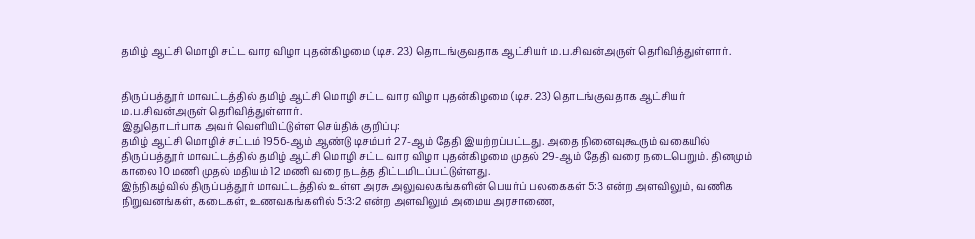தமிழ் ஆட்சி மொழி சட்ட வார விழா புதன்கிழமை (டிச. 23) தொடங்குவதாக ஆட்சியர் ம.ப.சிவன்அருள் தெரிவித்துள்ளார்.


திருப்பத்தூர் மாவட்டத்தில் தமிழ் ஆட்சி மொழி சட்ட வார விழா புதன்கிழமை (டிச. 23) தொடங்குவதாக ஆட்சியர் ம.ப.சிவன்அருள் தெரிவித்துள்ளார்.
இதுதொடர்பாக அவர் வெளியிட்டுள்ள செய்திக் குறிப்பு:
தமிழ் ஆட்சி மொழிச் சட்டம் 1956-ஆம் ஆண்டு டிசம்பர் 27-ஆம் தேதி இயற்றப்பட்டது. அதை நினைவுகூரும் வகையில் திருப்பத்தூர் மாவட்டத்தில் தமிழ் ஆட்சி மொழி சட்ட வார விழா புதன்கிழமை முதல் 29-ஆம் தேதி வரை நடைபெறும். தினமும் காலை 10 மணி முதல் மதியம் 12 மணி வரை நடத்த திட்டமிடப்பட்டுள்ளது.
இந்நிகழ்வில் திருப்பத்தூர் மாவட்டத்தில் உள்ள அரசு அலுவலகங்களின் பெயர்ப் பலகைகள் 5:3 என்ற அளவிலும், வணிக நிறுவனங்கள், கடைகள், உணவகங்களில் 5:3:2 என்ற அளவிலும் அமைய அரசாணை,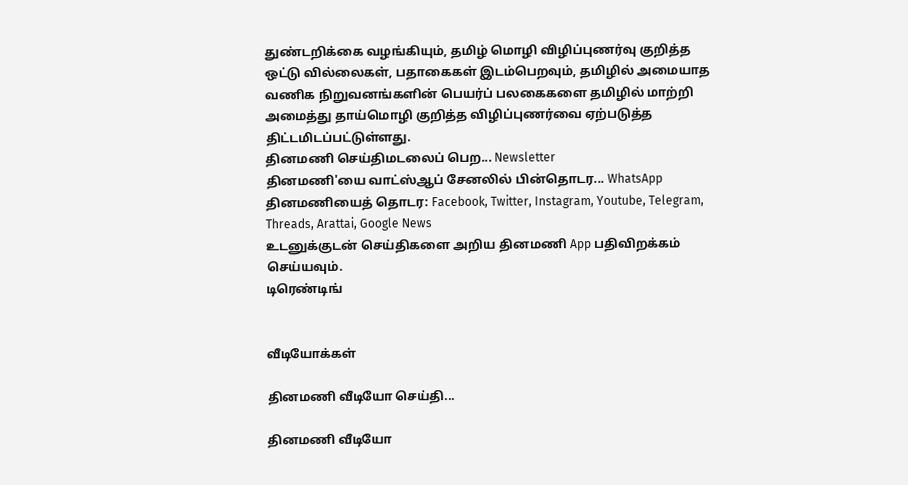துண்டறிக்கை வழங்கியும், தமிழ் மொழி விழிப்புணர்வு குறித்த ஒட்டு வில்லைகள், பதாகைகள் இடம்பெறவும், தமிழில் அமையாத வணிக நிறுவனங்களின் பெயர்ப் பலகைகளை தமிழில் மாற்றி அமைத்து தாய்மொழி குறித்த விழிப்புணர்வை ஏற்படுத்த திட்டமிடப்பட்டுள்ளது.
தினமணி செய்திமடலைப் பெற... Newsletter
தினமணி'யை வாட்ஸ்ஆப் சேனலில் பின்தொடர... WhatsApp
தினமணியைத் தொடர: Facebook, Twitter, Instagram, Youtube, Telegram, Threads, Arattai, Google News
உடனுக்குடன் செய்திகளை அறிய தினமணி App பதிவிறக்கம் செய்யவும்.
டிரெண்டிங்


வீடியோக்கள்

தினமணி வீடியோ செய்தி...

தினமணி வீடியோ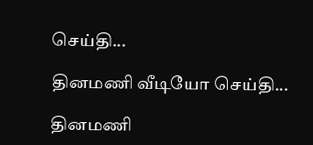செய்தி...

தினமணி வீடியோ செய்தி...

தினமணி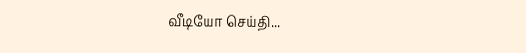வீடியோ செய்தி...